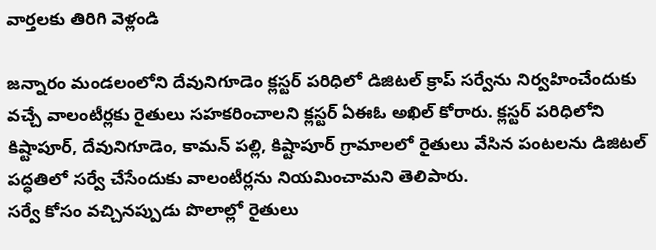వార్తలకు తిరిగి వెళ్లండి

జన్నారం మండలంలోని దేవునిగూడెం క్లస్టర్ పరిధిలో డిజిటల్ క్రాప్ సర్వేను నిర్వహించేందుకు వచ్చే వాలంటీర్లకు రైతులు సహకరించాలని క్లస్టర్ ఏఈఓ అఖిల్ కోరారు. క్లస్టర్ పరిధిలోని కిష్టాపూర్, దేవునిగూడెం, కామన్ పల్లి, కిష్టాపూర్ గ్రామాలలో రైతులు వేసిన పంటలను డిజిటల్ పద్ధతిలో సర్వే చేసేందుకు వాలంటీర్లను నియమించామని తెలిపారు.
సర్వే కోసం వచ్చినప్పుడు పొలాల్లో రైతులు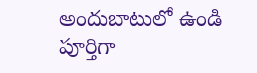అందుబాటులో ఉండి పూర్తిగా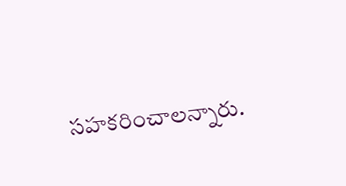సహకరించాలన్నారు.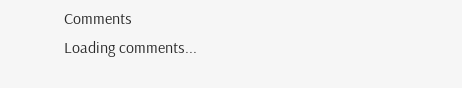Comments
Loading comments...